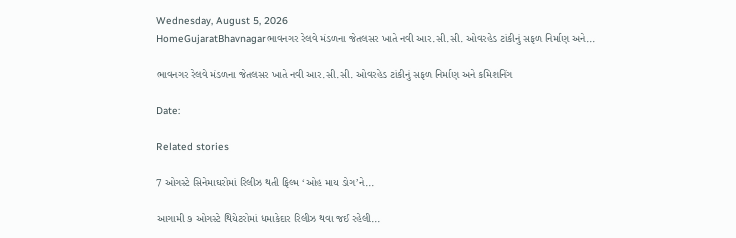Wednesday, August 5, 2026
HomeGujaratBhavnagarભાવનગર રેલવે મંડળના જેતલસર ખાતે નવી આર.સી.સી. ઓવરહેડ ટાંકીનું સફળ નિર્માણ અને...

ભાવનગર રેલવે મંડળના જેતલસર ખાતે નવી આર.સી.સી. ઓવરહેડ ટાંકીનું સફળ નિર્માણ અને કમિશનિંગ

Date:

Related stories

7 ઓગસ્ટે સિનેમાઘરોમાં રિલીઝ થતી ફિલ્મ ‘ઓહ માય ડોગ’ને...

આગામી ૭ ઓગસ્ટે થિયેટરોમાં ધમાકેદાર રિલીઝ થવા જઈ રહેલી...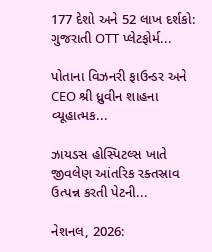177 દેશો અને 52 લાખ દર્શકો: ગુજરાતી OTT પ્લેટફોર્મ...

પોતાના વિઝનરી ફાઉન્ડર અને CEO શ્રી ધ્રુવીન શાહના વ્યૂહાત્મક...

ઝાયડસ હોસ્પિટલ્સ ખાતે જીવલેણ આંતરિક રક્તસ્રાવ ઉત્પન્ન કરતી પેટની...

નેશનલ, 2026: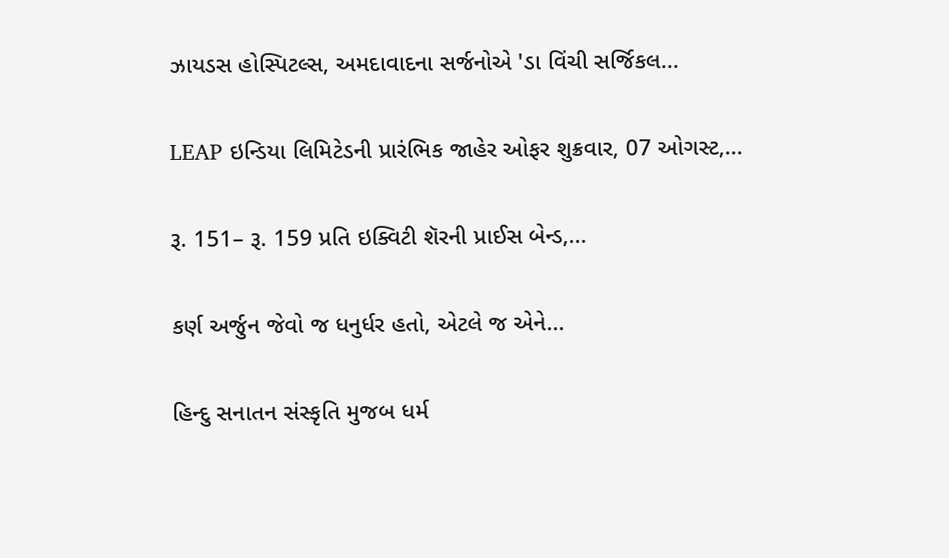ઝાયડસ હોસ્પિટલ્સ, અમદાવાદના સર્જનોએ 'ડા વિંચી સર્જિકલ...

LEAP ઇન્ડિયા લિમિટેડની પ્રારંભિક જાહેર ઓફર શુક્રવાર, 07 ઓગસ્ટ,...

રૂ. 151– રૂ. 159 પ્રતિ ઇક્વિટી શૅરની પ્રાઈસ બેન્ડ,...

કર્ણ અર્જુન જેવો જ ધનુર્ધર હતો, એટલે જ એને...

હિન્દુ સનાતન સંસ્કૃતિ મુજબ ધર્મ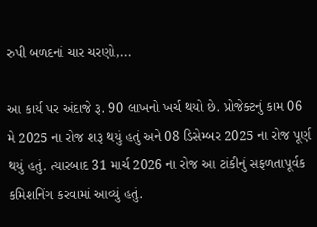રુપી બળદનાં ચાર ચરણો,...

આ કાર્ય પર અંદાજે રૂ. 90 લાખનો ખર્ચ થયો છે. પ્રોજેક્ટનું કામ 06 મે 2025 ના રોજ શરૂ થયું હતું અને 08 ડિસેમ્બર 2025 ના રોજ પૂર્ણ થયું હતું. ત્યારબાદ 31 માર્ચ 2026 ના રોજ આ ટાંકીનું સફળતાપૂર્વક કમિશનિંગ કરવામાં આવ્યું હતું.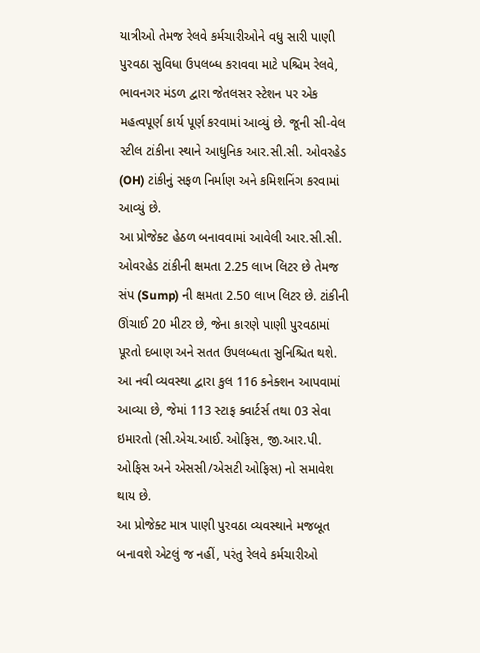યાત્રીઓ તેમજ રેલવે કર્મચારીઓને વધુ સારી પાણી પુરવઠા સુવિધા ઉપલબ્ધ કરાવવા માટે પશ્ચિમ રેલવે, ભાવનગર મંડળ દ્વારા જેતલસર સ્ટેશન પર એક મહત્વપૂર્ણ કાર્ય પૂર્ણ કરવામાં આવ્યું છે. જૂની સી-વેલ સ્ટીલ ટાંકીના સ્થાને આધુનિક આર.સી.સી. ઓવરહેડ (OH) ટાંકીનું સફળ નિર્માણ અને કમિશનિંગ કરવામાં આવ્યું છે.
આ પ્રોજેક્ટ હેઠળ બનાવવામાં આવેલી આર.સી.સી. ઓવરહેડ ટાંકીની ક્ષમતા 2.25 લાખ લિટર છે તેમજ સંપ (Sump) ની ક્ષમતા 2.50 લાખ લિટર છે. ટાંકીની ઊંચાઈ 20 મીટર છે, જેના કારણે પાણી પુરવઠામાં પૂરતો દબાણ અને સતત ઉપલબ્ધતા સુનિશ્ચિત થશે.
આ નવી વ્યવસ્થા દ્વારા કુલ 116 કનેક્શન આપવામાં આવ્યા છે, જેમાં 113 સ્ટાફ ક્વાર્ટર્સ તથા 03 સેવા ઇમારતો (સી.એચ.આઈ. ઓફિસ, જી.આર.પી. ઓફિસ અને એસસી/એસટી ઓફિસ) નો સમાવેશ થાય છે.
આ પ્રોજેક્ટ માત્ર પાણી પુરવઠા વ્યવસ્થાને મજબૂત બનાવશે એટલું જ નહીં, પરંતુ રેલવે કર્મચારીઓ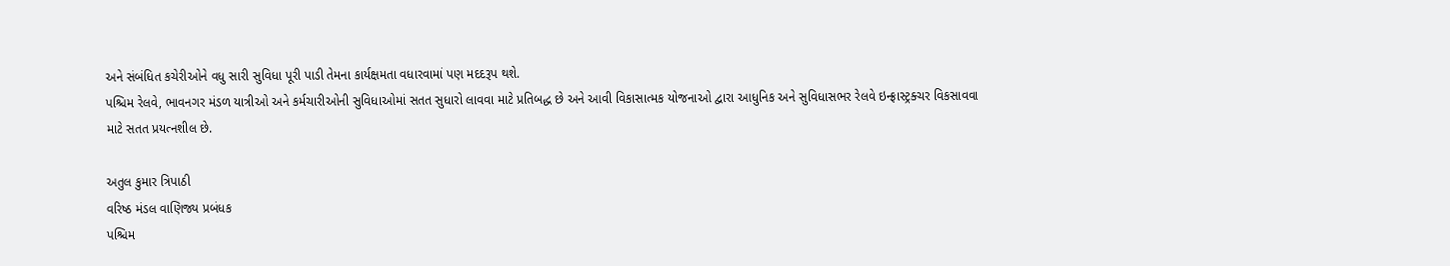અને સંબંધિત કચેરીઓને વધુ સારી સુવિધા પૂરી પાડી તેમના કાર્યક્ષમતા વધારવામાં પણ મદદરૂપ થશે.
પશ્ચિમ રેલવે, ભાવનગર મંડળ યાત્રીઓ અને કર્મચારીઓની સુવિધાઓમાં સતત સુધારો લાવવા માટે પ્રતિબદ્ધ છે અને આવી વિકાસાત્મક યોજનાઓ દ્વારા આધુનિક અને સુવિધાસભર રેલવે ઇન્ફ્રાસ્ટ્રક્ચર વિકસાવવા માટે સતત પ્રયત્નશીલ છે.

અતુલ કુમાર ત્રિપાઠી
વરિષ્ઠ મંડલ વાણિજ્ય પ્રબંધક
પશ્ચિમ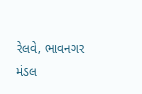રેલવે‚ ભાવનગર મંડલ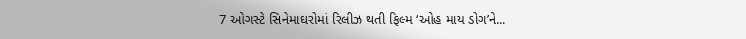7 ઓગસ્ટે સિનેમાઘરોમાં રિલીઝ થતી ફિલ્મ ‘ઓહ માય ડોગ’ને...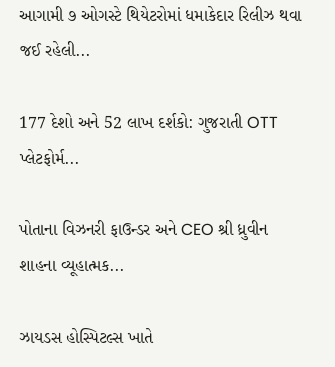આગામી ૭ ઓગસ્ટે થિયેટરોમાં ધમાકેદાર રિલીઝ થવા જઈ રહેલી...

177 દેશો અને 52 લાખ દર્શકો: ગુજરાતી OTT પ્લેટફોર્મ...

પોતાના વિઝનરી ફાઉન્ડર અને CEO શ્રી ધ્રુવીન શાહના વ્યૂહાત્મક...

ઝાયડસ હોસ્પિટલ્સ ખાતે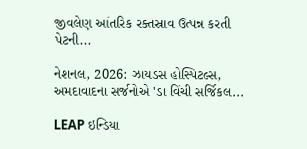જીવલેણ આંતરિક રક્તસ્રાવ ઉત્પન્ન કરતી પેટની...

નેશનલ, 2026: ઝાયડસ હોસ્પિટલ્સ, અમદાવાદના સર્જનોએ 'ડા વિંચી સર્જિકલ...

LEAP ઇન્ડિયા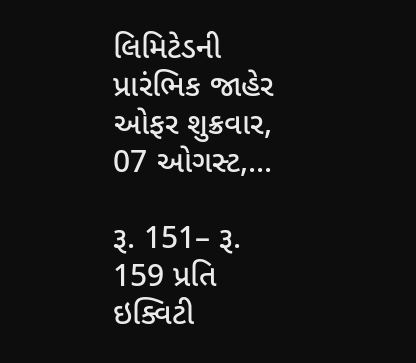લિમિટેડની પ્રારંભિક જાહેર ઓફર શુક્રવાર, 07 ઓગસ્ટ,...

રૂ. 151– રૂ. 159 પ્રતિ ઇક્વિટી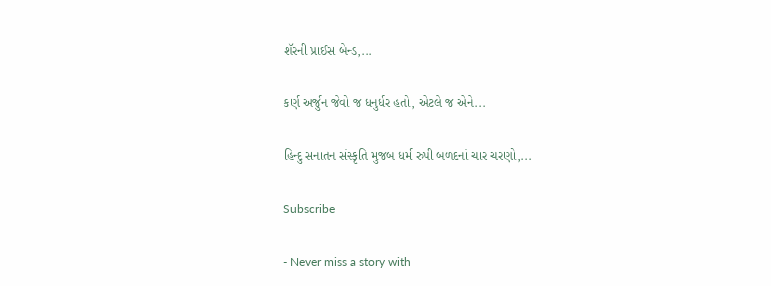શૅરની પ્રાઈસ બેન્ડ,...

કર્ણ અર્જુન જેવો જ ધનુર્ધર હતો, એટલે જ એને...

હિન્દુ સનાતન સંસ્કૃતિ મુજબ ધર્મ રુપી બળદનાં ચાર ચરણો,...

Subscribe

- Never miss a story with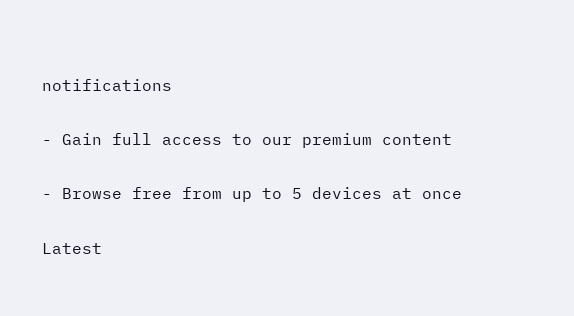notifications

- Gain full access to our premium content

- Browse free from up to 5 devices at once

Latest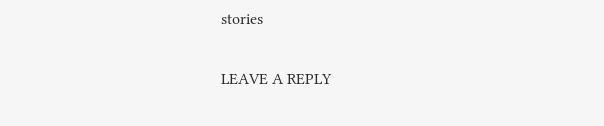stories

LEAVE A REPLY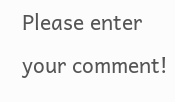Please enter your comment!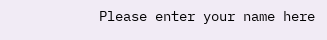Please enter your name here